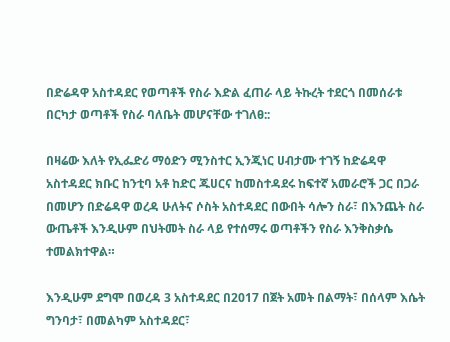በድሬዳዋ አስተዳደር የወጣቶች የስራ እድል ፈጠራ ላይ ትኩረት ተደርጎ በመሰራቱ በርካታ ወጣቶች የስራ ባለቤት መሆናቸው ተገለፀ::

በዛሬው እለት የኢፌድሪ ማዕድን ሚንስተር ኢንጂነር ሀብታሙ ተገኝ ከድሬዳዋ አስተዳደር ክቡር ከንቲባ አቶ ከድር ጁሀርና ከመስተዳደሩ ከፍተኛ አመራሮች ጋር በጋራ በመሆን በድሬዳዋ ወረዳ ሁለትና ሶስት አስተዳደር በውበት ሳሎን ስራ፣ በእንጨት ስራ ውጤቶች እንዲሁም በህትመት ስራ ላይ የተሰማሩ ወጣቶችን የስራ እንቅስቃሴ ተመልክተዋል።

እንዲሁም ደግሞ በወረዳ 3 አስተዳደር በ2017 በጀት አመት በልማት፣ በሰላም እሴት ግንባታ፣ በመልካም አስተዳደር፣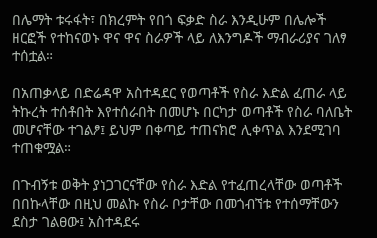በሌማት ቱሩፋት፣ በክረምት የበጎ ፍቃድ ስራ እንዲሁም በሌሎች ዘርፎች የተከናወኑ ዋና ዋና ስራዎች ላይ ለእንግዶች ማብራሪያና ገለፃ ተሰቷል።

በአጠቃላይ በድሬዳዋ አስተዳደር የወጣቶች የስራ እድል ፈጠራ ላይ ትኩረት ተሰቶበት እየተሰራበት በመሆኑ በርካታ ወጣቶች የስራ ባለቤት መሆናቸው ተገልፆ፤ ይህም በቀጣይ ተጠናክሮ ሊቀጥል እንደሚገባ ተጠቁሟል።

በጉብኝቱ ወቅት ያነጋገርናቸው የስራ እድል የተፈጠረላቸው ወጣቶች በበኩላቸው በዚህ መልኩ የስራ ቦታቸው በመጎብኘቱ የተሰማቸውን ደስታ ገልፀው፤ አስተዳደሩ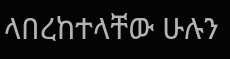ላበረከተላቸው ሁሉን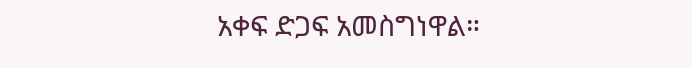አቀፍ ድጋፍ አመስግነዋል።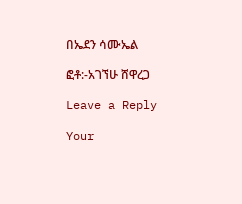በኤደን ሳሙኤል

ፎቶ:-አገኘሁ ሸዋረጋ

Leave a Reply

Your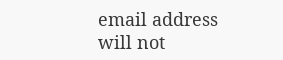email address will not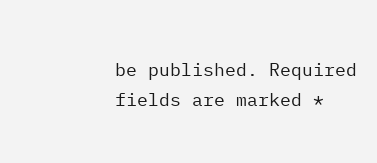be published. Required fields are marked *